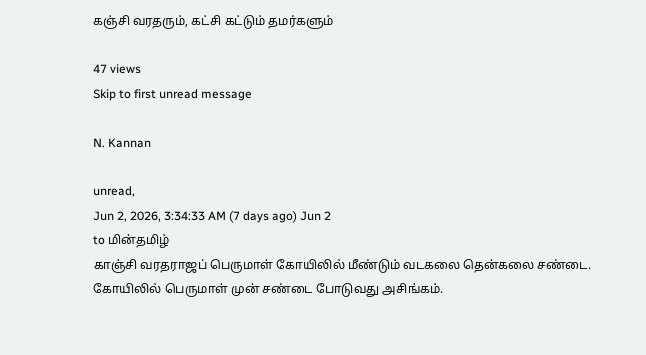கஞ்சி வரதரும், கட்சி கட்டும் தமர்களும்

47 views
Skip to first unread message

N. Kannan

unread,
Jun 2, 2026, 3:34:33 AM (7 days ago) Jun 2
to மின்தமிழ்
காஞ்சி வரதராஜப் பெருமாள் கோயிலில் மீண்டும் வடகலை தென்கலை சண்டை. கோயிலில் பெருமாள் முன் சண்டை போடுவது அசிங்கம்.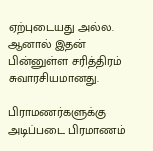ஏற்புடையது அல்ல. ஆனால் இதன் பின்னுள்ள சரித்திரம் சுவாரசியமானது.

பிராமணர்களுக்கு அடிப்படை பிரமாணம்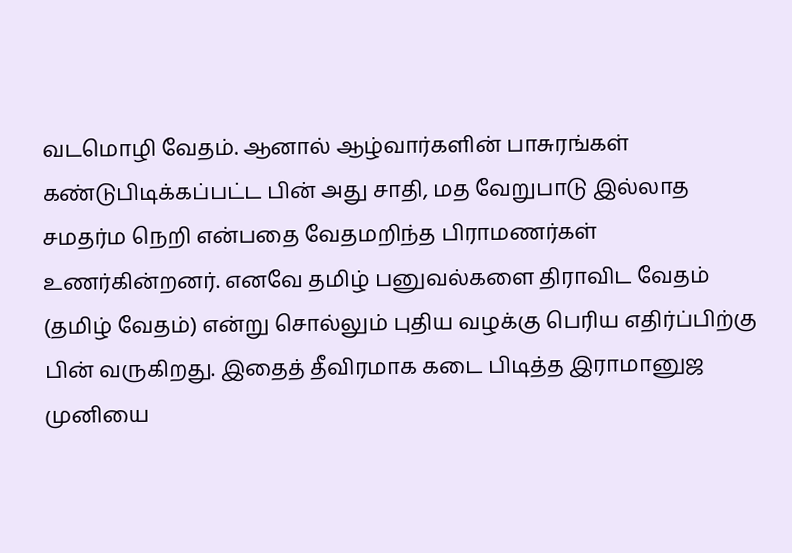வடமொழி வேதம். ஆனால் ஆழ்வார்களின் பாசுரங்கள் கண்டுபிடிக்கப்பட்ட பின் அது சாதி, மத வேறுபாடு இல்லாத சமதர்ம நெறி என்பதை வேதமறிந்த பிராமணர்கள் உணர்கின்றனர். எனவே தமிழ் பனுவல்களை திராவிட வேதம் (தமிழ் வேதம்) என்று சொல்லும் புதிய வழக்கு பெரிய எதிர்ப்பிற்கு பின் வருகிறது. இதைத் தீவிரமாக கடை பிடித்த இராமானுஜ முனியை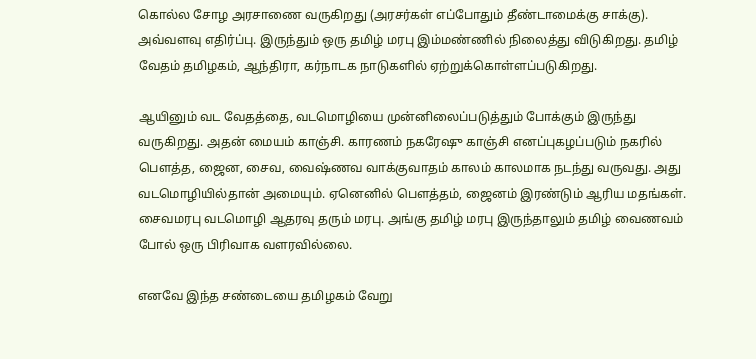கொல்ல சோழ அரசாணை வருகிறது (அரசர்கள் எப்போதும் தீண்டாமைக்கு சாக்கு). அவ்வளவு எதிர்ப்பு. இருந்தும் ஒரு தமிழ் மரபு இம்மண்ணில் நிலைத்து விடுகிறது. தமிழ் வேதம் தமிழகம், ஆந்திரா, கர்நாடக நாடுகளில் ஏற்றுக்கொள்ளப்படுகிறது.

ஆயினும் வட வேதத்தை, வடமொழியை முன்னிலைப்படுத்தும் போக்கும் இருந்து வருகிறது. அதன் மையம் காஞ்சி. காரணம் நகரேஷு காஞ்சி எனப்புகழப்படும் நகரில் பௌத்த, ஜைன, சைவ, வைஷ்ணவ வாக்குவாதம் காலம் காலமாக நடந்து வருவது. அது வடமொழியில்தான் அமையும். ஏனெனில் பெளத்தம், ஜைனம் இரண்டும் ஆரிய மதங்கள். சைவமரபு வடமொழி ஆதரவு தரும் மரபு. அங்கு தமிழ் மரபு இருந்தாலும் தமிழ் வைணவம் போல் ஒரு பிரிவாக வளரவில்லை.

எனவே இந்த சண்டையை தமிழகம் வேறு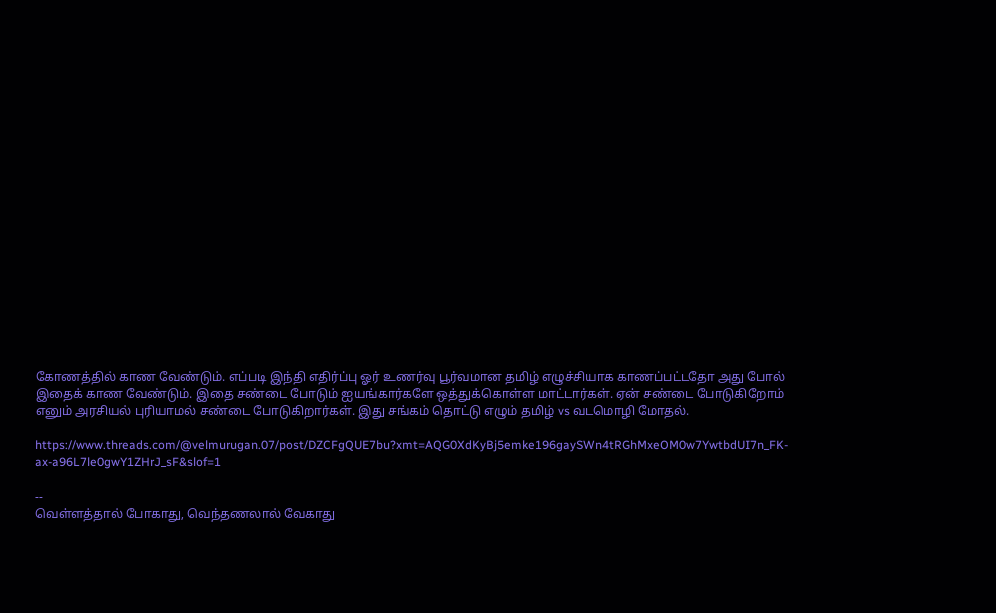கோணத்தில் காண வேண்டும். எப்படி இந்தி எதிர்ப்பு ஓர் உணர்வு பூர்வமான தமிழ் எழுச்சியாக காணப்பட்டதோ அது போல் இதைக் காண வேண்டும். இதை சண்டை போடும் ஐயங்கார்களே ஒத்துக்கொள்ள மாட்டார்கள். ஏன் சண்டை போடுகிறோம் எனும் அரசியல் புரியாமல் சண்டை போடுகிறார்கள். இது சங்கம் தொட்டு எழும் தமிழ் vs வடமொழி மோதல்.

https://www.threads.com/@velmurugan.07/post/DZCFgQUE7bu?xmt=AQG0XdKyBj5emke196gaySWn4tRGhMxeOM0w7YwtbdUI7n_FK-ax-a96L7le0gwY1ZHrJ_sF&slof=1

--
வெள்ளத்தால் போகாது, வெந்தணலால் வேகாது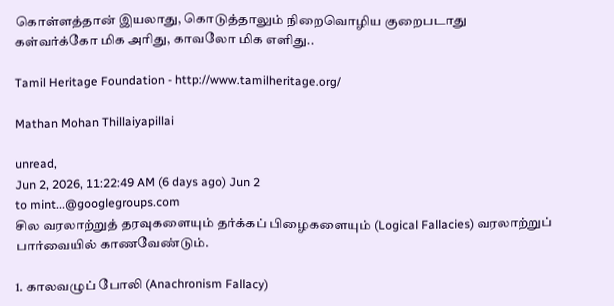கொள்ளத்தான் இயலாது, கொடுத்தாலும் நிறைவொழிய குறைபடாது
கள்வர்க்கோ மிக அரிது, காவலோ மிக எளிது..

Tamil Heritage Foundation - http://www.tamilheritage.org/

Mathan Mohan Thillaiyapillai

unread,
Jun 2, 2026, 11:22:49 AM (6 days ago) Jun 2
to mint...@googlegroups.com
சில வரலாற்றுத் தரவுகளையும் தர்க்கப் பிழைகளையும் (Logical Fallacies) வரலாற்றுப் பார்வையில் காணவேண்டும்.

1. காலவழுப் போலி (Anachronism Fallacy)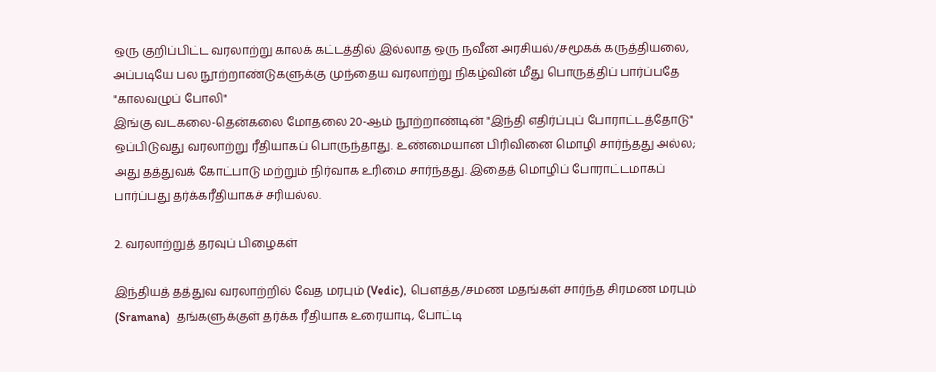ஒரு குறிப்பிட்ட வரலாற்று காலக் கட்டத்தில் இல்லாத ஒரு நவீன அரசியல்/சமூகக் கருத்தியலை, அப்படியே பல நூற்றாண்டுகளுக்கு முந்தைய வரலாற்று நிகழ்வின் மீது பொருத்திப் பார்ப்பதே "காலவழுப் போலி"
இங்கு வடகலை-தென்கலை மோதலை 20-ஆம் நூற்றாண்டின் "இந்தி எதிர்ப்புப் போராட்டத்தோடு" ஒப்பிடுவது வரலாற்று ரீதியாகப் பொருந்தாது. உண்மையான பிரிவினை மொழி சார்ந்தது அல்ல; அது தத்துவக் கோட்பாடு மற்றும் நிர்வாக உரிமை சார்ந்தது. இதைத் மொழிப் போராட்டமாகப் பார்ப்பது தர்க்கரீதியாகச் சரியல்ல.

2. வரலாற்றுத் தரவுப் பிழைகள்

இந்தியத் தத்துவ வரலாற்றில் வேத மரபும் (Vedic), பௌத்த/சமண மதங்கள் சார்ந்த சிரமண மரபும் (Sramana)  தங்களுக்குள் தர்க்க ரீதியாக உரையாடி, போட்டி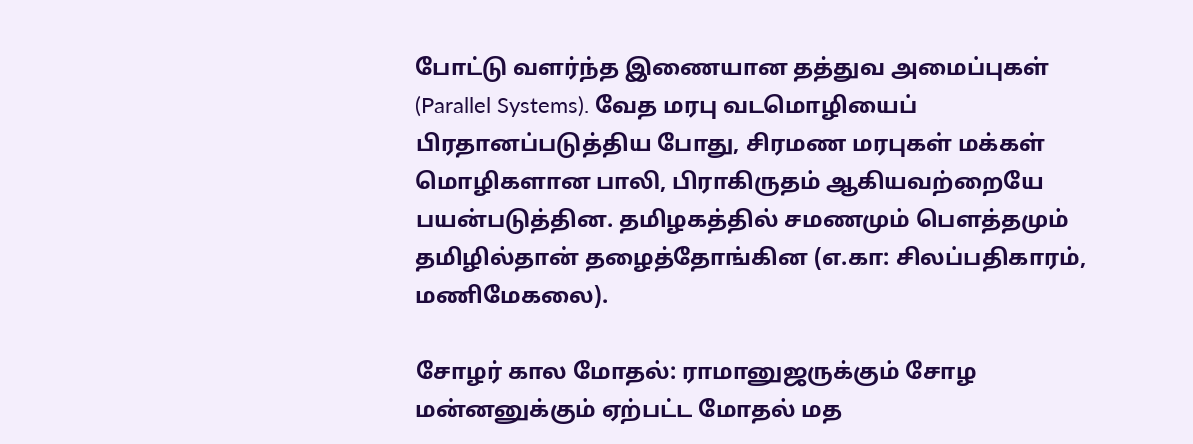போட்டு வளர்ந்த இணையான தத்துவ அமைப்புகள் (Parallel Systems). வேத மரபு வடமொழியைப் பிரதானப்படுத்திய போது, சிரமண மரபுகள் மக்கள் மொழிகளான பாலி, பிராகிருதம் ஆகியவற்றையே பயன்படுத்தின. தமிழகத்தில் சமணமும் பௌத்தமும் தமிழில்தான் தழைத்தோங்கின (எ.கா: சிலப்பதிகாரம், மணிமேகலை).

சோழர் கால மோதல்: ராமானுஜருக்கும் சோழ மன்னனுக்கும் ஏற்பட்ட மோதல் மத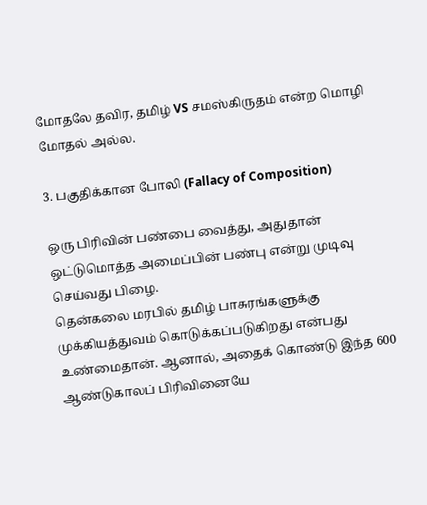மோதலே தவிர, தமிழ் VS சமஸ்கிருதம் என்ற மொழி மோதல் அல்ல.

3. பகுதிக்கான போலி (Fallacy of Composition)

ஒரு பிரிவின் பண்பை வைத்து, அதுதான் ஒட்டுமொத்த அமைப்பின் பண்பு என்று முடிவு செய்வது பிழை.
தென்கலை மரபில் தமிழ் பாசுரங்களுக்கு முக்கியத்துவம் கொடுக்கப்படுகிறது என்பது உண்மைதான். ஆனால், அதைக் கொண்டு இந்த 600 ஆண்டுகாலப் பிரிவினையே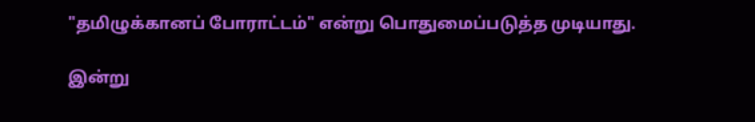"தமிழுக்கானப் போராட்டம்" என்று பொதுமைப்படுத்த முடியாது.

இன்று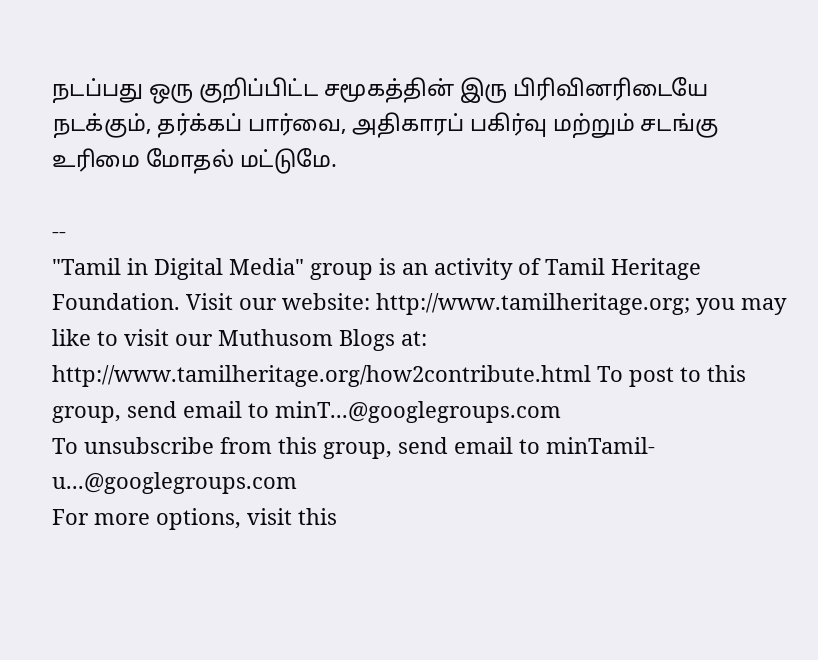நடப்பது ஒரு குறிப்பிட்ட சமூகத்தின் இரு பிரிவினரிடையே நடக்கும், தர்க்கப் பார்வை, அதிகாரப் பகிர்வு மற்றும் சடங்கு உரிமை மோதல் மட்டுமே.

--
"Tamil in Digital Media" group is an activity of Tamil Heritage Foundation. Visit our website: http://www.tamilheritage.org; you may like to visit our Muthusom Blogs at: http://www.tamilheritage.org/how2contribute.html To post to this group, send email to minT...@googlegroups.com
To unsubscribe from this group, send email to minTamil-u...@googlegroups.com
For more options, visit this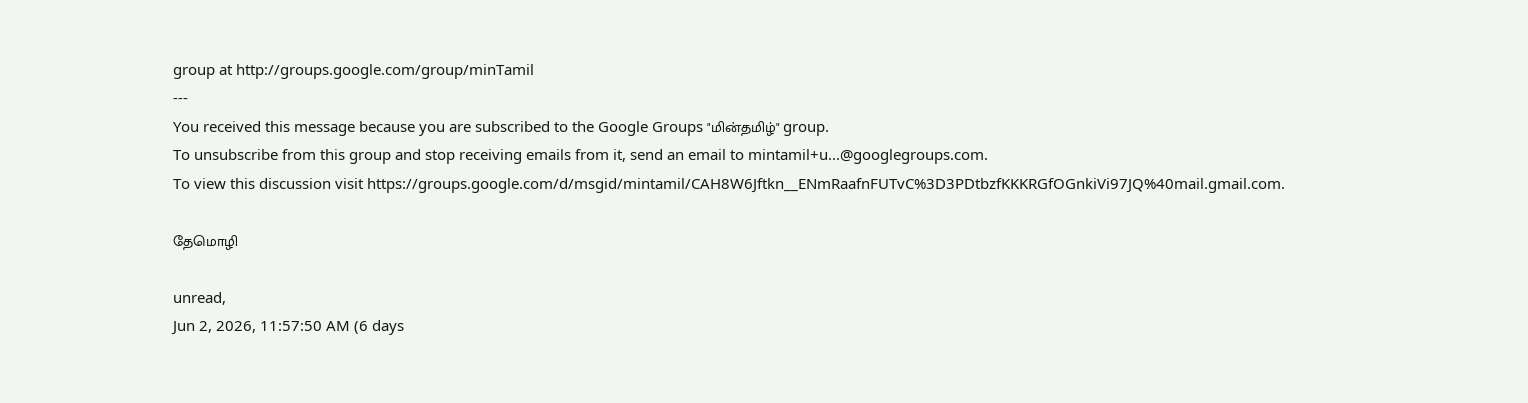group at http://groups.google.com/group/minTamil
---
You received this message because you are subscribed to the Google Groups "மின்தமிழ்" group.
To unsubscribe from this group and stop receiving emails from it, send an email to mintamil+u...@googlegroups.com.
To view this discussion visit https://groups.google.com/d/msgid/mintamil/CAH8W6Jftkn__ENmRaafnFUTvC%3D3PDtbzfKKKRGfOGnkiVi97JQ%40mail.gmail.com.

தேமொழி

unread,
Jun 2, 2026, 11:57:50 AM (6 days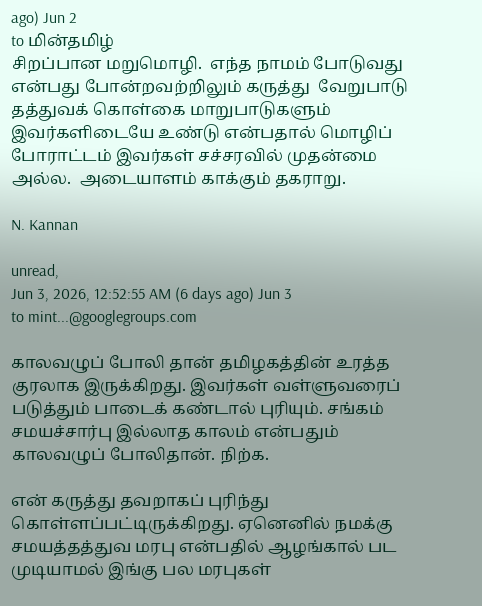ago) Jun 2
to மின்தமிழ்
சிறப்பான மறுமொழி.  எந்த நாமம் போடுவது என்பது போன்றவற்றிலும் கருத்து  வேறுபாடு தத்துவக் கொள்கை மாறுபாடுகளும்   இவர்களிடையே உண்டு என்பதால் மொழிப்  போராட்டம் இவர்கள் சச்சரவில் முதன்மை அல்ல.  அடையாளம் காக்கும் தகராறு.

N. Kannan

unread,
Jun 3, 2026, 12:52:55 AM (6 days ago) Jun 3
to mint...@googlegroups.com

காலவழுப் போலி தான் தமிழகத்தின் உரத்த குரலாக இருக்கிறது. இவர்கள் வள்ளுவரைப் படுத்தும் பாடைக் கண்டால் புரியும். சங்கம் சமயச்சார்பு இல்லாத காலம் என்பதும் காலவழுப் போலிதான். நிற்க.

என் கருத்து தவறாகப் புரிந்து கொள்ளப்பட்டிருக்கிறது. ஏனெனில் நமக்கு சமயத்தத்துவ மரபு என்பதில் ஆழங்கால் பட முடியாமல் இங்கு பல மரபுகள்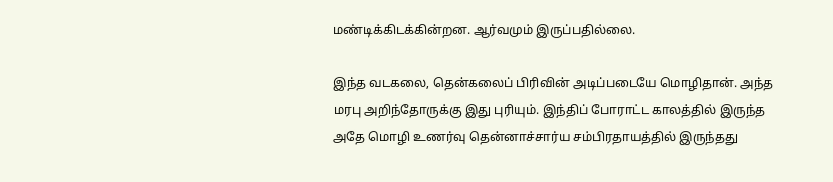மண்டிக்கிடக்கின்றன. ஆர்வமும் இருப்பதில்லை.

இந்த வடகலை, தென்கலைப் பிரிவின் அடிப்படையே மொழிதான். அந்த மரபு அறிந்தோருக்கு இது புரியும். இந்திப் போராட்ட காலத்தில் இருந்த அதே மொழி உணர்வு தென்னாச்சார்ய சம்பிரதாயத்தில் இருந்தது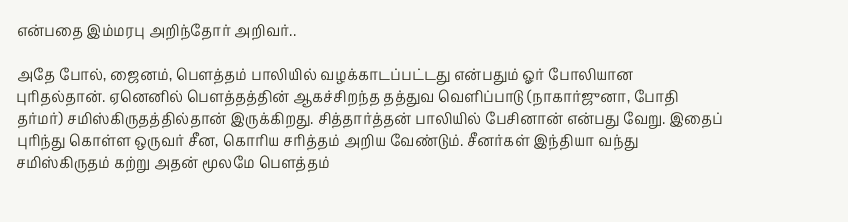என்பதை இம்மரபு அறிந்தோர் அறிவர்..

அதே போல், ஜைனம், பௌத்தம் பாலியில் வழக்காடப்பட்டது என்பதும் ஓர் போலியான புரிதல்தான். ஏனெனில் பௌத்தத்தின் ஆகச்சிறந்த தத்துவ வெளிப்பாடு (நாகார்ஜுனா, போதி தர்மர்) சமிஸ்கிருதத்தில்தான் இருக்கிறது. சித்தார்த்தன் பாலியில் பேசினான் என்பது வேறு. இதைப் புரிந்து கொள்ள ஒருவர் சீன, கொரிய சரித்தம் அறிய வேண்டும். சீனர்கள் இந்தியா வந்து சமிஸ்கிருதம் கற்று அதன் மூலமே பௌத்தம்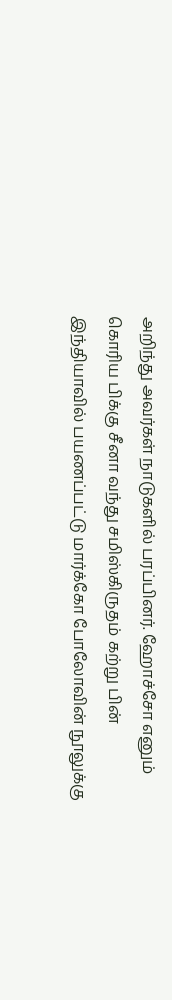அறிந்து அவர்கள் நாடுகளில் பரப்பினர். ஹோச்சோ எனும் கொரிய பிக்கு சீனா வந்து சமிஸ்கிருதம் கற்று பின் இந்தியாவில் பயணப்பட்டு மார்க்கோ போலோவின் நூலுக்கு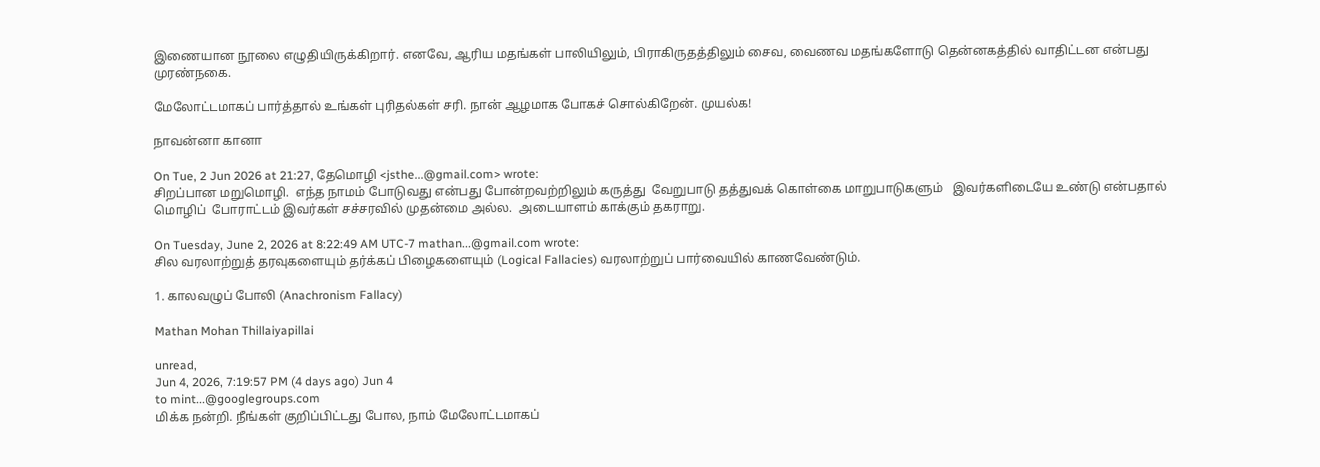இணையான நூலை எழுதியிருக்கிறார். எனவே, ஆரிய மதங்கள் பாலியிலும், பிராகிருதத்திலும் சைவ, வைணவ மதங்களோடு தென்னகத்தில் வாதிட்டன என்பது முரண்நகை.

மேலோட்டமாகப் பார்த்தால் உங்கள் புரிதல்கள் சரி. நான் ஆழமாக போகச் சொல்கிறேன். முயல்க!

நாவன்னா கானா

On Tue, 2 Jun 2026 at 21:27, தேமொழி <jsthe...@gmail.com> wrote:
சிறப்பான மறுமொழி.  எந்த நாமம் போடுவது என்பது போன்றவற்றிலும் கருத்து  வேறுபாடு தத்துவக் கொள்கை மாறுபாடுகளும்   இவர்களிடையே உண்டு என்பதால் மொழிப்  போராட்டம் இவர்கள் சச்சரவில் முதன்மை அல்ல.  அடையாளம் காக்கும் தகராறு.

On Tuesday, June 2, 2026 at 8:22:49 AM UTC-7 mathan...@gmail.com wrote:
சில வரலாற்றுத் தரவுகளையும் தர்க்கப் பிழைகளையும் (Logical Fallacies) வரலாற்றுப் பார்வையில் காணவேண்டும்.

1. காலவழுப் போலி (Anachronism Fallacy)

Mathan Mohan Thillaiyapillai

unread,
Jun 4, 2026, 7:19:57 PM (4 days ago) Jun 4
to mint...@googlegroups.com
மிக்க நன்றி. நீங்கள் குறிப்பிட்டது போல, நாம் மேலோட்டமாகப்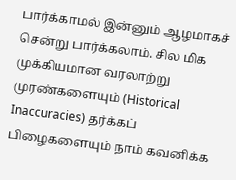பார்க்காமல் இன்னும் ஆழமாகச் சென்று பார்க்கலாம். சில மிக முக்கியமான வரலாற்று முரண்களையும் (Historical Inaccuracies) தர்க்கப் பிழைகளையும் நாம் கவனிக்க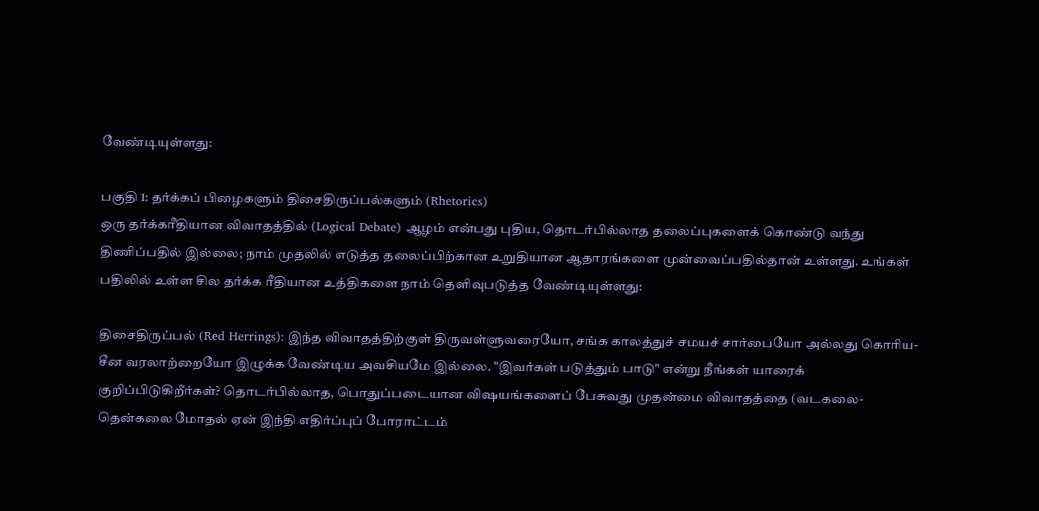வேண்டியுள்ளது:

பகுதி 1: தர்க்கப் பிழைகளும் திசைதிருப்பல்களும் (Rhetorics)
ஒரு தர்க்கரீதியான விவாதத்தில் (Logical Debate) ஆழம் என்பது புதிய, தொடர்பில்லாத தலைப்புகளைக் கொண்டு வந்து திணிப்பதில் இல்லை; நாம் முதலில் எடுத்த தலைப்பிற்கான உறுதியான ஆதாரங்களை முன்வைப்பதில்தான் உள்ளது. உங்கள் பதிலில் உள்ள சில தர்க்க ரீதியான உத்திகளை நாம் தெளிவுபடுத்த வேண்டியுள்ளது:

திசைதிருப்பல் (Red Herrings): இந்த விவாதத்திற்குள் திருவள்ளுவரையோ, சங்க காலத்துச் சமயச் சார்பையோ அல்லது கொரிய-சீன வரலாற்றையோ இழுக்க வேண்டிய அவசியமே இல்லை. "இவர்கள் படுத்தும் பாடு" என்று நீங்கள் யாரைக் குறிப்பிடுகிறீர்கள்? தொடர்பில்லாத, பொதுப்படையான விஷயங்களைப் பேசுவது முதன்மை விவாதத்தை (வடகலை-தென்கலை மோதல் ஏன் இந்தி எதிர்ப்புப் போராட்டம்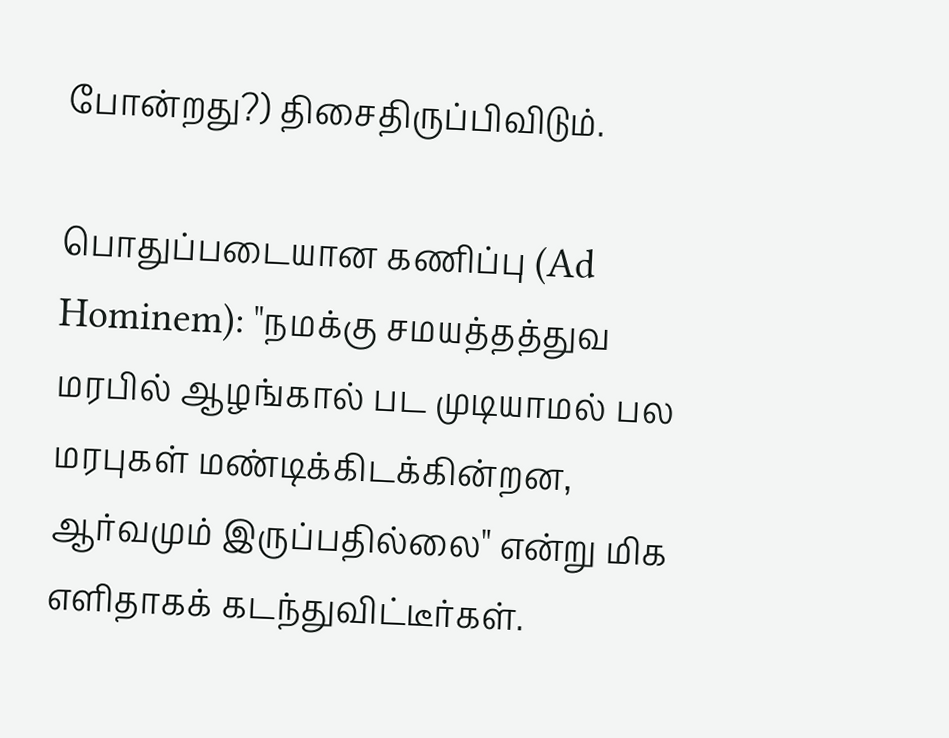போன்றது?) திசைதிருப்பிவிடும்.

பொதுப்படையான கணிப்பு (Ad Hominem): "நமக்கு சமயத்தத்துவ மரபில் ஆழங்கால் பட முடியாமல் பல மரபுகள் மண்டிக்கிடக்கின்றன, ஆர்வமும் இருப்பதில்லை" என்று மிக எளிதாகக் கடந்துவிட்டீர்கள்.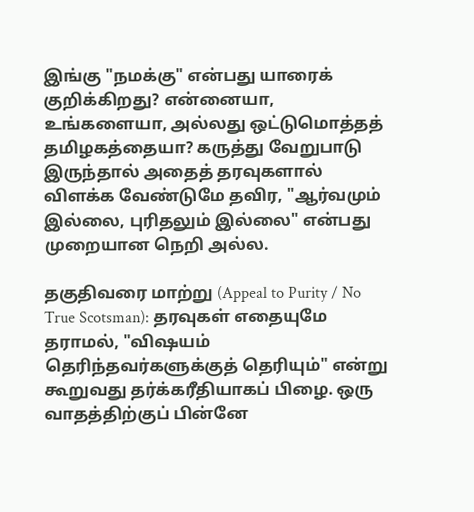இங்கு "நமக்கு" என்பது யாரைக் குறிக்கிறது? என்னையா, உங்களையா, அல்லது ஒட்டுமொத்தத் தமிழகத்தையா? கருத்து வேறுபாடு இருந்தால் அதைத் தரவுகளால் விளக்க வேண்டுமே தவிர, "ஆர்வமும் இல்லை, புரிதலும் இல்லை" என்பது  முறையான நெறி அல்ல.

தகுதிவரை மாற்று (Appeal to Purity / No True Scotsman): தரவுகள் எதையுமே தராமல், "விஷயம் தெரிந்தவர்களுக்குத் தெரியும்" என்று கூறுவது தர்க்கரீதியாகப் பிழை. ஒரு வாதத்திற்குப் பின்னே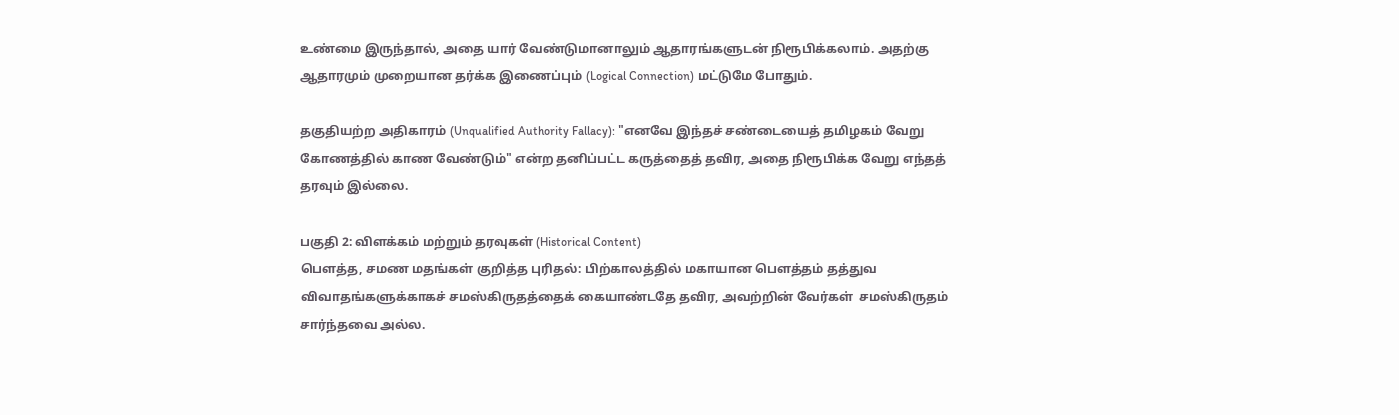உண்மை இருந்தால், அதை யார் வேண்டுமானாலும் ஆதாரங்களுடன் நிரூபிக்கலாம். அதற்கு ஆதாரமும் முறையான தர்க்க இணைப்பும் (Logical Connection) மட்டுமே போதும்.

தகுதியற்ற அதிகாரம் (Unqualified Authority Fallacy): "எனவே இந்தச் சண்டையைத் தமிழகம் வேறு கோணத்தில் காண வேண்டும்" என்ற தனிப்பட்ட கருத்தைத் தவிர, அதை நிரூபிக்க வேறு எந்தத் தரவும் இல்லை.

பகுதி 2: விளக்கம் மற்றும் தரவுகள் (Historical Content)
பௌத்த, சமண மதங்கள் குறித்த புரிதல்: பிற்காலத்தில் மகாயான பௌத்தம் தத்துவ விவாதங்களுக்காகச் சமஸ்கிருதத்தைக் கையாண்டதே தவிர, அவற்றின் வேர்கள்  சமஸ்கிருதம்  சார்ந்தவை அல்ல.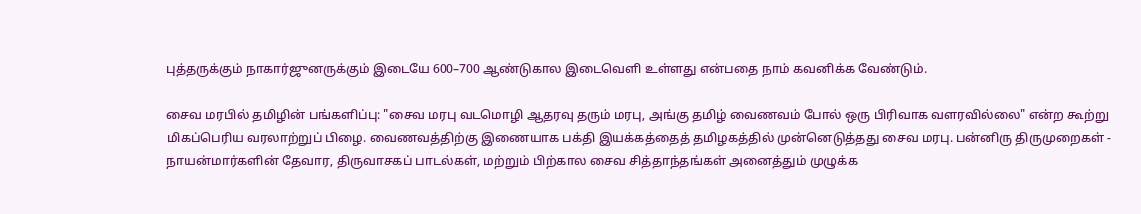புத்தருக்கும் நாகார்ஜுனருக்கும் இடையே 600–700 ஆண்டுகால இடைவெளி உள்ளது என்பதை நாம் கவனிக்க வேண்டும்.

சைவ மரபில் தமிழின் பங்களிப்பு: "சைவ மரபு வடமொழி ஆதரவு தரும் மரபு, அங்கு தமிழ் வைணவம் போல் ஒரு பிரிவாக வளரவில்லை" என்ற கூற்று மிகப்பெரிய வரலாற்றுப் பிழை. வைணவத்திற்கு இணையாக பக்தி இயக்கத்தைத் தமிழகத்தில் முன்னெடுத்தது சைவ மரபு. பன்னிரு திருமுறைகள் -  நாயன்மார்களின் தேவார, திருவாசகப் பாடல்கள், மற்றும் பிற்கால சைவ சித்தாந்தங்கள் அனைத்தும் முழுக்க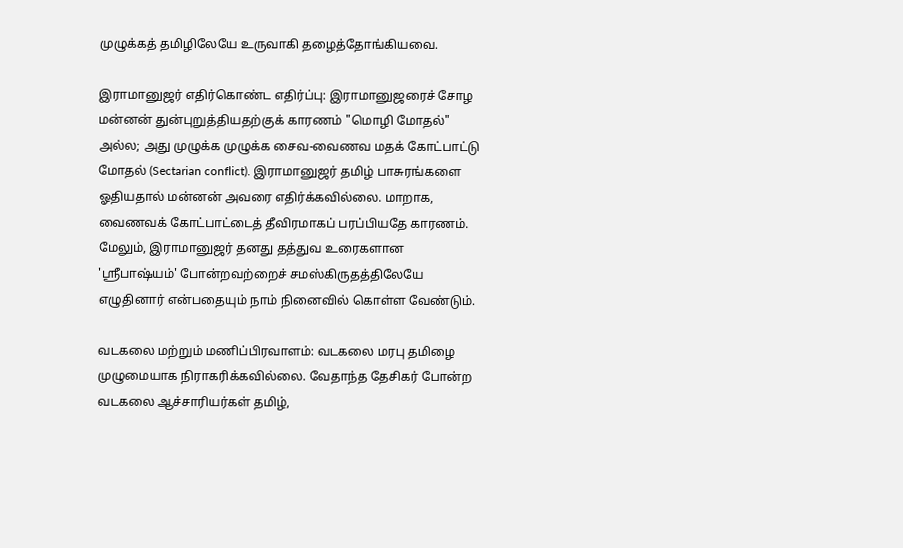முழுக்கத் தமிழிலேயே உருவாகி தழைத்தோங்கியவை.

இராமானுஜர் எதிர்கொண்ட எதிர்ப்பு: இராமானுஜரைச் சோழ மன்னன் துன்புறுத்தியதற்குக் காரணம் "மொழி மோதல்" அல்ல; அது முழுக்க முழுக்க சைவ-வைணவ மதக் கோட்பாட்டு மோதல் (Sectarian conflict). இராமானுஜர் தமிழ் பாசுரங்களை ஓதியதால் மன்னன் அவரை எதிர்க்கவில்லை. மாறாக, வைணவக் கோட்பாட்டைத் தீவிரமாகப் பரப்பியதே காரணம். மேலும், இராமானுஜர் தனது தத்துவ உரைகளான 'ஸ்ரீபாஷ்யம்' போன்றவற்றைச் சமஸ்கிருதத்திலேயே எழுதினார் என்பதையும் நாம் நினைவில் கொள்ள வேண்டும்.

வடகலை மற்றும் மணிப்பிரவாளம்: வடகலை மரபு தமிழை முழுமையாக நிராகரிக்கவில்லை. வேதாந்த தேசிகர் போன்ற வடகலை ஆச்சாரியர்கள் தமிழ்,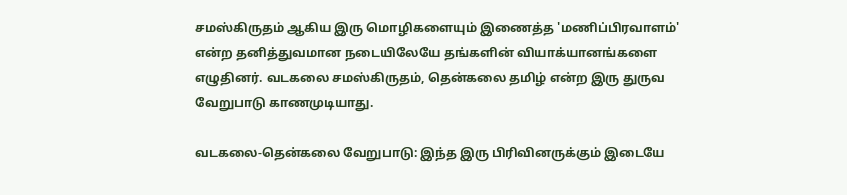சமஸ்கிருதம் ஆகிய இரு மொழிகளையும் இணைத்த 'மணிப்பிரவாளம்' என்ற தனித்துவமான நடையிலேயே தங்களின் வியாக்யானங்களை எழுதினர். வடகலை சமஸ்கிருதம், தென்கலை தமிழ் என்ற இரு துருவ வேறுபாடு காணமுடியாது.

வடகலை-தென்கலை வேறுபாடு: இந்த இரு பிரிவினருக்கும் இடையே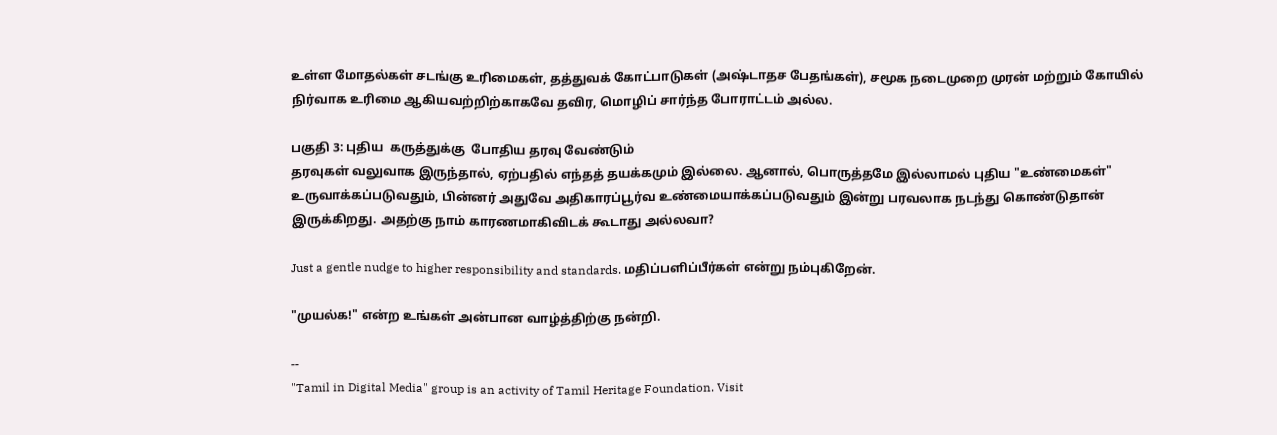உள்ள மோதல்கள் சடங்கு உரிமைகள், தத்துவக் கோட்பாடுகள் (அஷ்டாதச பேதங்கள்), சமூக நடைமுறை முரன் மற்றும் கோயில் நிர்வாக உரிமை ஆகியவற்றிற்காகவே தவிர, மொழிப் சார்ந்த போராட்டம் அல்ல.

பகுதி 3: புதிய  கருத்துக்கு  போதிய தரவு வேண்டும்
தரவுகள் வலுவாக இருந்தால், ஏற்பதில் எந்தத் தயக்கமும் இல்லை. ஆனால், பொருத்தமே இல்லாமல் புதிய "உண்மைகள்" உருவாக்கப்படுவதும், பின்னர் அதுவே அதிகாரப்பூர்வ உண்மையாக்கப்படுவதும் இன்று பரவலாக நடந்து கொண்டுதான் இருக்கிறது. அதற்கு நாம் காரணமாகிவிடக் கூடாது அல்லவா?

Just a gentle nudge to higher responsibility and standards. மதிப்பளிப்பீர்கள் என்று நம்புகிறேன்.

"முயல்க!" என்ற உங்கள் அன்பான வாழ்த்திற்கு நன்றி.

--
"Tamil in Digital Media" group is an activity of Tamil Heritage Foundation. Visit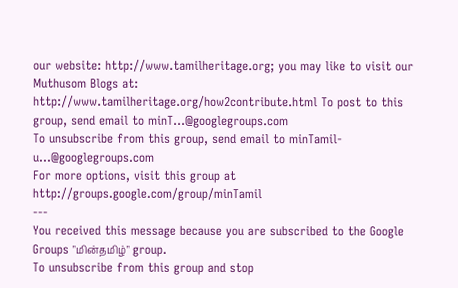our website: http://www.tamilheritage.org; you may like to visit our Muthusom Blogs at: http://www.tamilheritage.org/how2contribute.html To post to this group, send email to minT...@googlegroups.com
To unsubscribe from this group, send email to minTamil-u...@googlegroups.com
For more options, visit this group at http://groups.google.com/group/minTamil
---
You received this message because you are subscribed to the Google Groups "மின்தமிழ்" group.
To unsubscribe from this group and stop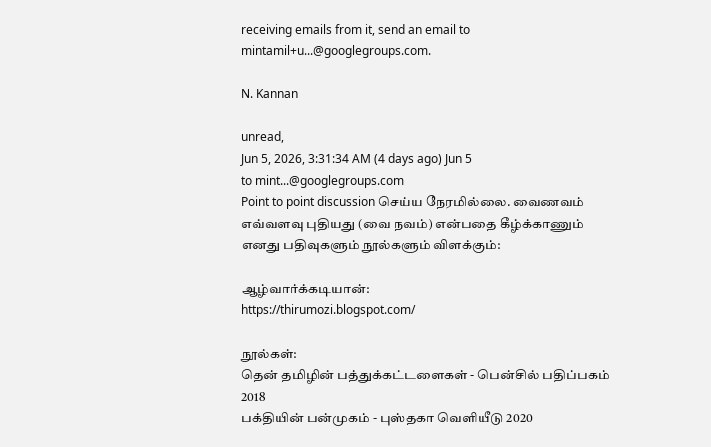receiving emails from it, send an email to mintamil+u...@googlegroups.com.

N. Kannan

unread,
Jun 5, 2026, 3:31:34 AM (4 days ago) Jun 5
to mint...@googlegroups.com
Point to point discussion செய்ய நேரமில்லை. வைணவம் எவ்வளவு புதியது (வை நவம்) என்பதை கீழ்க்காணும் எனது பதிவுகளும் நூல்களும் விளக்கும்:

ஆழ்வார்க்கடியான்:
https://thirumozi.blogspot.com/

நூல்கள்:
தென் தமிழின் பத்துக்கட்டளைகள் - பென்சில் பதிப்பகம் 2018
பக்தியின் பன்முகம் - புஸ்தகா வெளியீடு 2020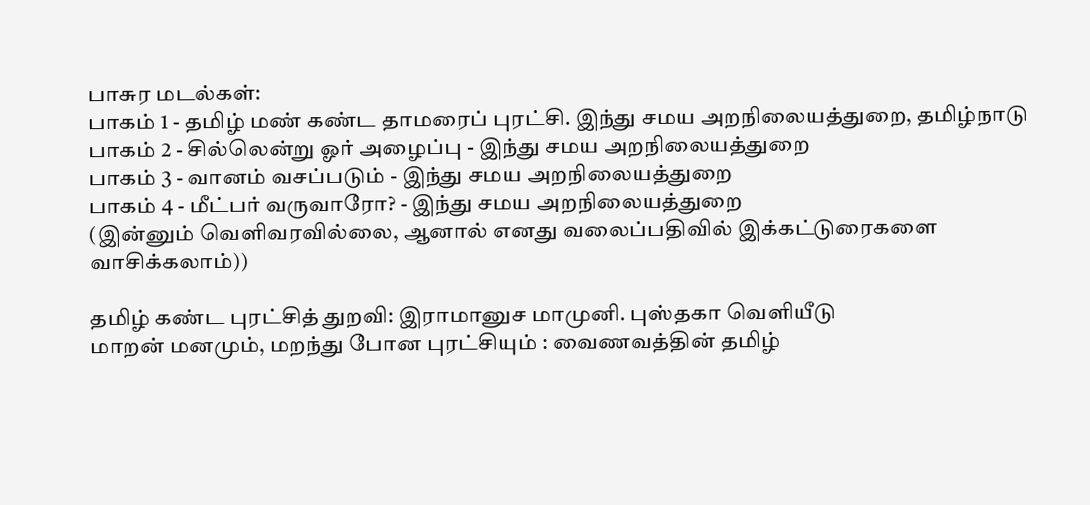பாசுர மடல்கள்:
பாகம் 1 - தமிழ் மண் கண்ட தாமரைப் புரட்சி. இந்து சமய அறநிலையத்துறை, தமிழ்நாடு
பாகம் 2 - சில்லென்று ஓர் அழைப்பு - இந்து சமய அறநிலையத்துறை
பாகம் 3 - வானம் வசப்படும் - இந்து சமய அறநிலையத்துறை
பாகம் 4 - மீட்பர் வருவாரோ? - இந்து சமய அறநிலையத்துறை
(இன்னும் வெளிவரவில்லை, ஆனால் எனது வலைப்பதிவில் இக்கட்டுரைகளை வாசிக்கலாம்))

தமிழ் கண்ட புரட்சித் துறவி: இராமானுச மாமுனி. புஸ்தகா வெளியீடு
மாறன் மனமும், மறந்து போன புரட்சியும் : வைணவத்தின் தமிழ்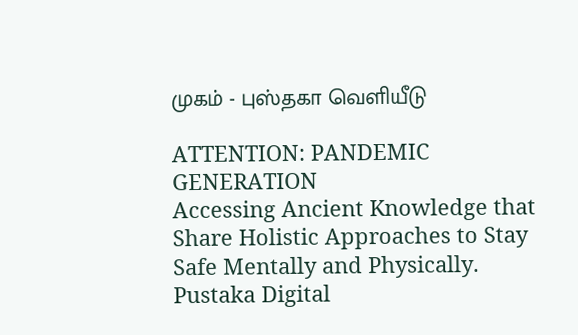முகம் - புஸ்தகா வெளியீடு

ATTENTION: PANDEMIC GENERATION
Accessing Ancient Knowledge that Share Holistic Approaches to Stay Safe Mentally and Physically. Pustaka Digital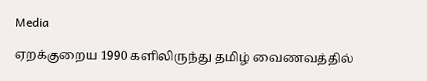Media

ஏறக்குறைய 1990 களிலிருந்து தமிழ் வைணவத்தில்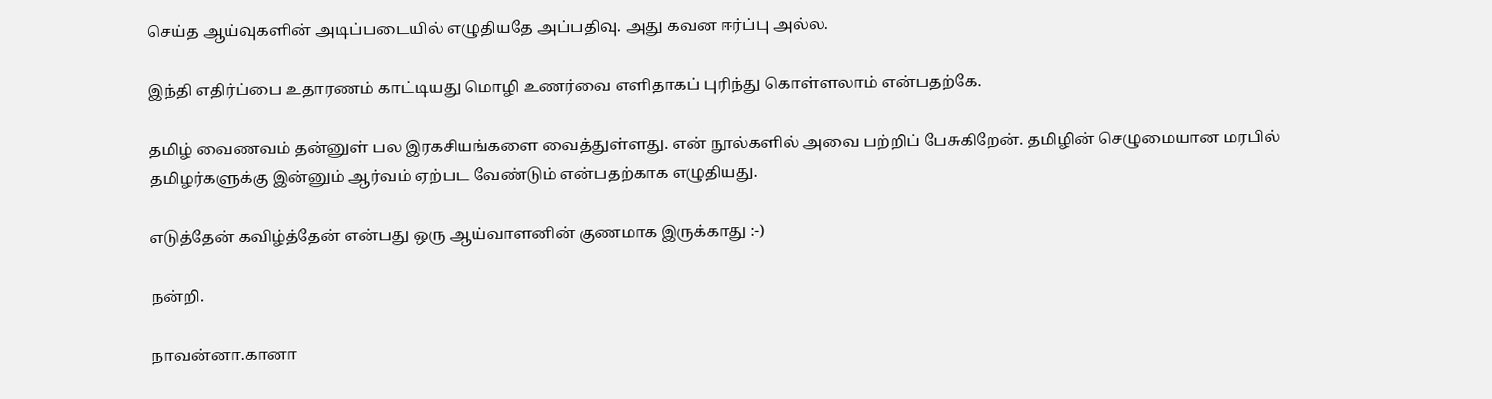செய்த ஆய்வுகளின் அடிப்படையில் எழுதியதே அப்பதிவு. அது கவன ஈர்ப்பு அல்ல.

இந்தி எதிர்ப்பை உதாரணம் காட்டியது மொழி உணர்வை எளிதாகப் புரிந்து கொள்ளலாம் என்பதற்கே.

தமிழ் வைணவம் தன்னுள் பல இரகசியங்களை வைத்துள்ளது. என் நூல்களில் அவை பற்றிப் பேசுகிறேன். தமிழின் செழுமையான மரபில் தமிழர்களுக்கு இன்னும் ஆர்வம் ஏற்பட வேண்டும் என்பதற்காக எழுதியது.

எடுத்தேன் கவிழ்த்தேன் என்பது ஒரு ஆய்வாளனின் குணமாக இருக்காது :-)

நன்றி.

நாவன்னா.கானா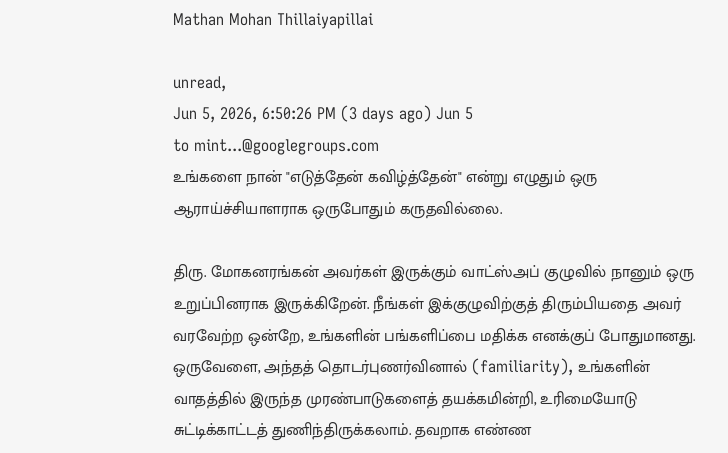Mathan Mohan Thillaiyapillai

unread,
Jun 5, 2026, 6:50:26 PM (3 days ago) Jun 5
to mint...@googlegroups.com
உங்களை நான் "எடுத்தேன் கவிழ்த்தேன்" என்று எழுதும் ஒரு ஆராய்ச்சியாளராக ஒருபோதும் கருதவில்லை.

திரு. மோகனரங்கன் அவர்கள் இருக்கும் வாட்ஸ்அப் குழுவில் நானும் ஒரு உறுப்பினராக இருக்கிறேன். நீங்கள் இக்குழுவிற்குத் திரும்பியதை அவர் வரவேற்ற ஒன்றே, உங்களின் பங்களிப்பை மதிக்க எனக்குப் போதுமானது.  ஒருவேளை, அந்தத் தொடர்புணர்வினால் (familiarity), உங்களின் வாதத்தில் இருந்த முரண்பாடுகளைத் தயக்கமின்றி, உரிமையோடு சுட்டிக்காட்டத் துணிந்திருக்கலாம். தவறாக எண்ண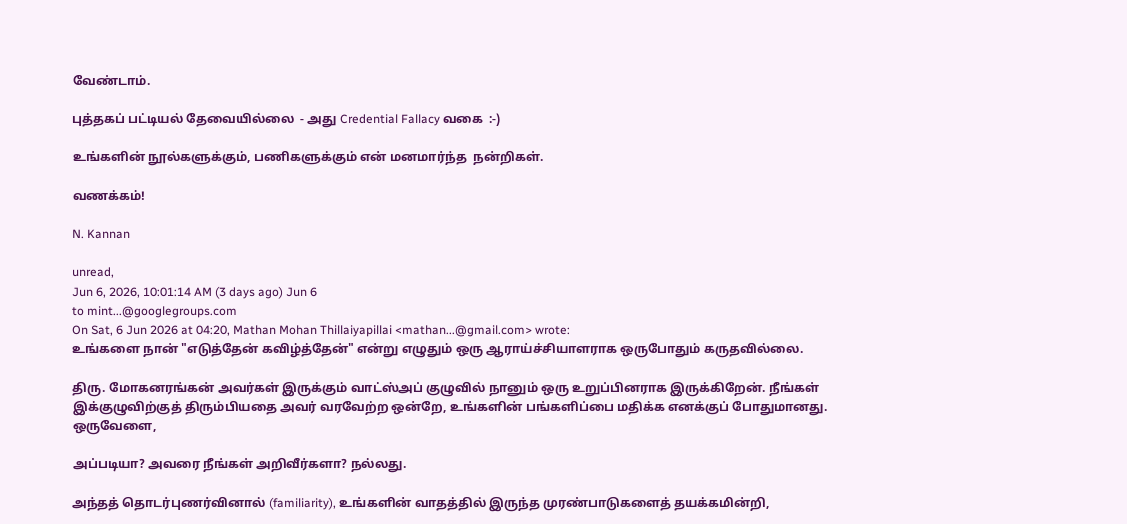வேண்டாம்.

புத்தகப் பட்டியல் தேவையில்லை  - அது Credential Fallacy வகை  :-)

உங்களின் நூல்களுக்கும், பணிகளுக்கும் என் மனமார்ந்த  நன்றிகள்.

வணக்கம்!

N. Kannan

unread,
Jun 6, 2026, 10:01:14 AM (3 days ago) Jun 6
to mint...@googlegroups.com
On Sat, 6 Jun 2026 at 04:20, Mathan Mohan Thillaiyapillai <mathan...@gmail.com> wrote:
உங்களை நான் "எடுத்தேன் கவிழ்த்தேன்" என்று எழுதும் ஒரு ஆராய்ச்சியாளராக ஒருபோதும் கருதவில்லை.

திரு. மோகனரங்கன் அவர்கள் இருக்கும் வாட்ஸ்அப் குழுவில் நானும் ஒரு உறுப்பினராக இருக்கிறேன். நீங்கள் இக்குழுவிற்குத் திரும்பியதை அவர் வரவேற்ற ஒன்றே, உங்களின் பங்களிப்பை மதிக்க எனக்குப் போதுமானது.  ஒருவேளை,

அப்படியா? அவரை நீங்கள் அறிவீர்களா? நல்லது.

அந்தத் தொடர்புணர்வினால் (familiarity), உங்களின் வாதத்தில் இருந்த முரண்பாடுகளைத் தயக்கமின்றி,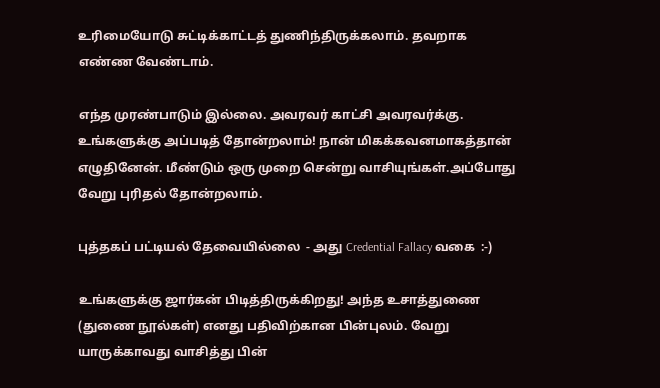உரிமையோடு சுட்டிக்காட்டத் துணிந்திருக்கலாம். தவறாக எண்ண வேண்டாம்.

எந்த முரண்பாடும் இல்லை. அவரவர் காட்சி அவரவர்க்கு. உங்களுக்கு அப்படித் தோன்றலாம்! நான் மிகக்கவனமாகத்தான் எழுதினேன். மீண்டும் ஒரு முறை சென்று வாசியுங்கள்.அப்போது வேறு புரிதல் தோன்றலாம்.

புத்தகப் பட்டியல் தேவையில்லை  - அது Credential Fallacy வகை  :-)

உங்களுக்கு ஜார்கன் பிடித்திருக்கிறது! அந்த உசாத்துணை (துணை நூல்கள்) எனது பதிவிற்கான பின்புலம். வேறு யாருக்காவது வாசித்து பின்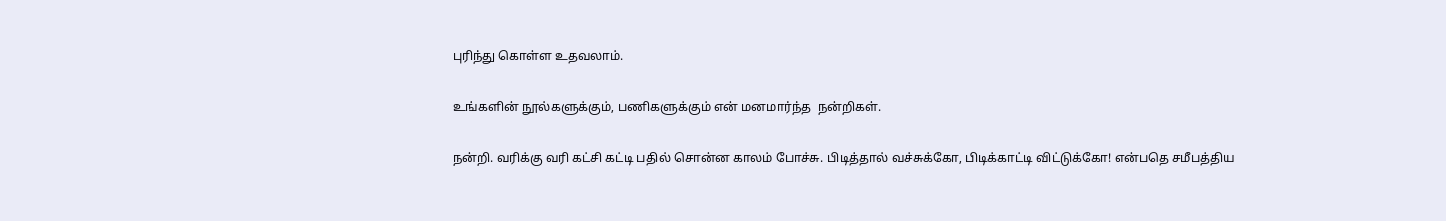புரிந்து கொள்ள உதவலாம்.

உங்களின் நூல்களுக்கும், பணிகளுக்கும் என் மனமார்ந்த  நன்றிகள்.

நன்றி. வரிக்கு வரி கட்சி கட்டி பதில் சொன்ன காலம் போச்சு. பிடித்தால் வச்சுக்கோ, பிடிக்காட்டி விட்டுக்கோ! என்பதெ சமீபத்திய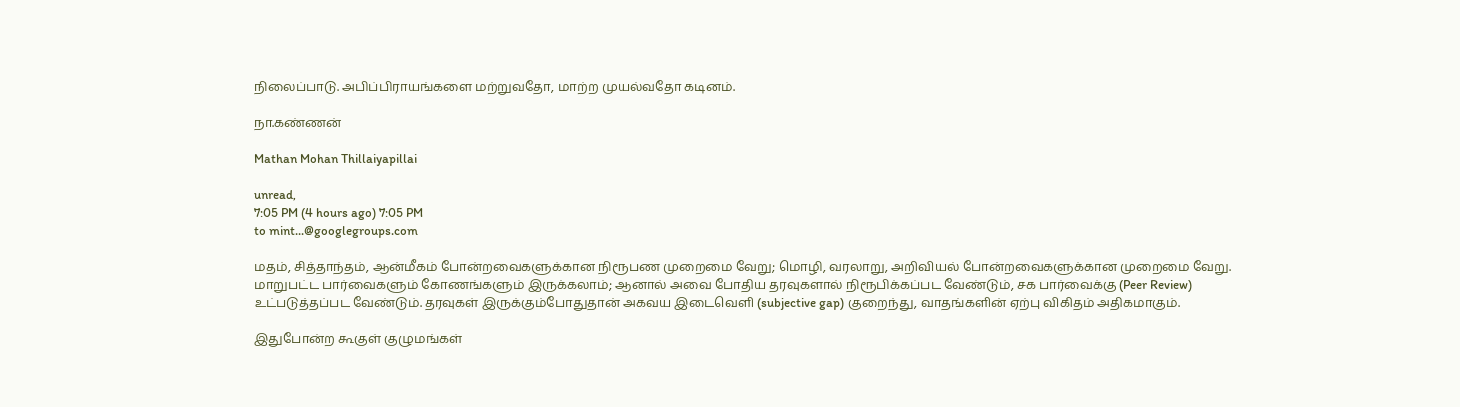நிலைப்பாடு. அபிப்பிராயங்களை மற்றுவதோ, மாற்ற முயல்வதோ கடினம்.

நா.கண்ணன்

Mathan Mohan Thillaiyapillai

unread,
7:05 PM (4 hours ago) 7:05 PM
to mint...@googlegroups.com

மதம், சித்தாந்தம், ஆன்மீகம் போன்றவைகளுக்கான நிரூபண முறைமை வேறு; மொழி, வரலாறு, அறிவியல் போன்றவைகளுக்கான முறைமை வேறு. மாறுபட்ட பார்வைகளும் கோணங்களும் இருக்கலாம்; ஆனால் அவை போதிய தரவுகளால் நிரூபிக்கப்பட வேண்டும், சக பார்வைக்கு (Peer Review) உட்படுத்தப்பட வேண்டும். தரவுகள் இருக்கும்போதுதான் அகவய இடைவெளி (subjective gap) குறைந்து, வாதங்களின் ஏற்பு விகிதம் அதிகமாகும்.

இதுபோன்ற கூகுள் குழுமங்கள்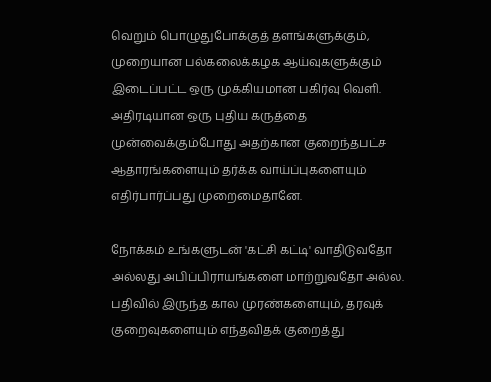வெறும் பொழுதுபோக்குத் தளங்களுக்கும், முறையான பல்கலைக்கழக ஆய்வுகளுக்கும் இடைப்பட்ட ஒரு முக்கியமான பகிர்வு வெளி. அதிரடியான ஒரு புதிய கருத்தை முன்வைக்கும்போது அதற்கான குறைந்தபட்ச ஆதாரங்களையும் தர்க்க வாய்ப்புகளையும் எதிர்பார்ப்பது முறைமைதானே.

நோக்கம் உங்களுடன் 'கட்சி கட்டி' வாதிடுவதோ அல்லது அபிப்பிராயங்களை மாற்றுவதோ அல்ல. பதிவில் இருந்த கால முரண்களையும், தரவுக் குறைவுகளையும் எந்தவிதக் குறைத்து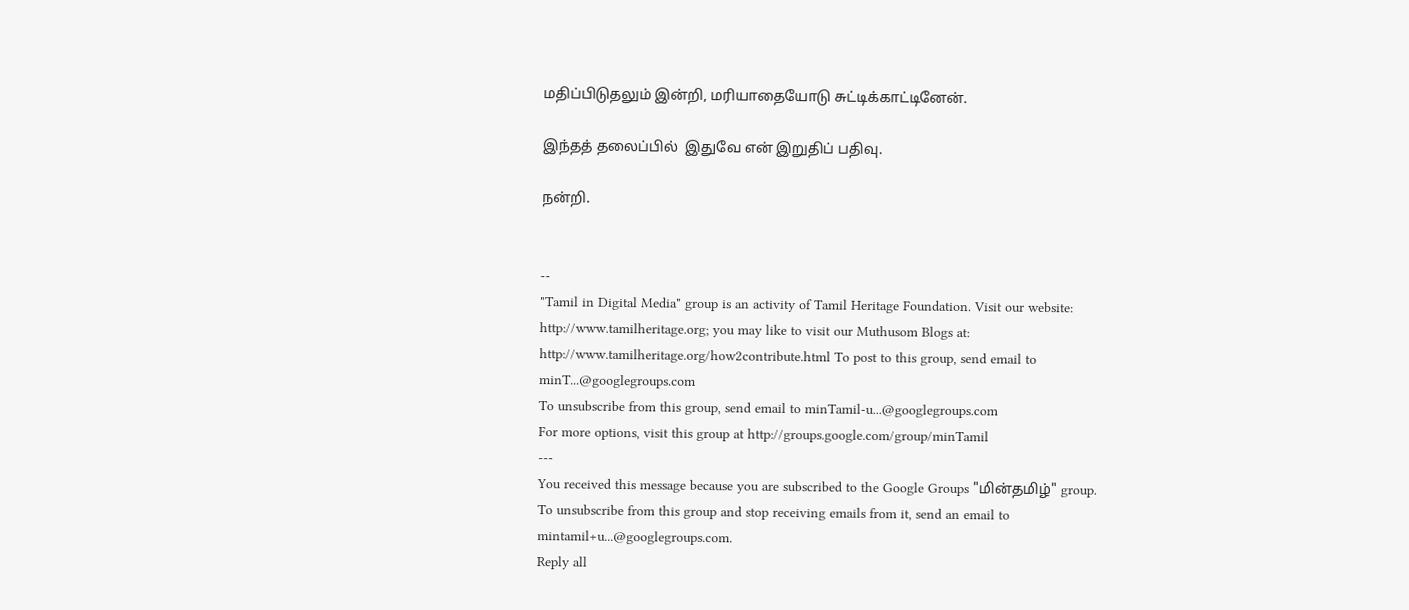மதிப்பிடுதலும் இன்றி, மரியாதையோடு சுட்டிக்காட்டினேன்.

இந்தத் தலைப்பில்  இதுவே என் இறுதிப் பதிவு.

நன்றி.


--
"Tamil in Digital Media" group is an activity of Tamil Heritage Foundation. Visit our website: http://www.tamilheritage.org; you may like to visit our Muthusom Blogs at: http://www.tamilheritage.org/how2contribute.html To post to this group, send email to minT...@googlegroups.com
To unsubscribe from this group, send email to minTamil-u...@googlegroups.com
For more options, visit this group at http://groups.google.com/group/minTamil
---
You received this message because you are subscribed to the Google Groups "மின்தமிழ்" group.
To unsubscribe from this group and stop receiving emails from it, send an email to mintamil+u...@googlegroups.com.
Reply all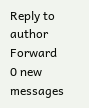Reply to author
Forward
0 new messages